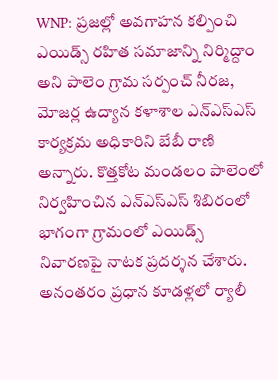WNP: ప్రజల్లో అవగాహన కల్పించి ఎయిడ్స్ రహిత సమాజాన్ని నిర్మిద్దాం అని పాలెం గ్రామ సర్పంచ్ నీరజ, మోజర్ల ఉద్యాన కళాశాల ఎన్ఎస్ఎస్ కార్యక్రమ అధికారిని బేబీ రాణి అన్నారు. కొత్తకోట మండలం పాలెంలో నిర్వహించిన ఎన్ఎస్ఎస్ శిబిరంలో భాగంగా గ్రామంలో ఎయిడ్స్ నివారణపై నాటక ప్రదర్శన చేశారు. అనంతరం ప్రధాన కూడళ్లలో ర్యాలీ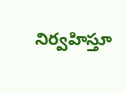నిర్వహిస్తూ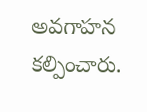అవగాహన కల్పించారు.